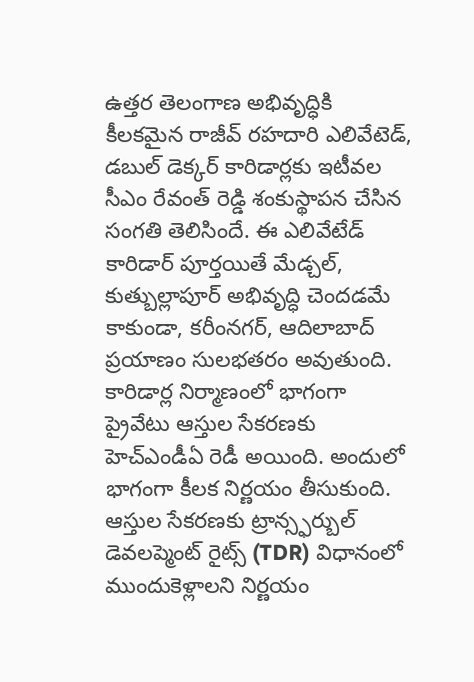ఉత్తర తెలంగాణ అభివృద్ధికి కీలకమైన రాజీవ్ రహదారి ఎలివేటెడ్, డబుల్ డెక్కర్ కారిడార్లకు ఇటీవల సీఎం రేవంత్ రెడ్డి శంకుస్థాపన చేసిన సంగతి తెలిసిందే. ఈ ఎలివేటేడ్ కారిడార్ పూర్తయితే మేడ్చల్, కుత్బుల్లాపూర్ అభివృద్ధి చెందడమే కాకుండా, కరీంనగర్, ఆదిలాబాద్ ప్రయాణం సులభతరం అవుతుంది. కారిడార్ల నిర్మాణంలో భాగంగా ప్రైవేటు ఆస్తుల సేకరణకు హెచ్ఎండీఏ రెడీ అయింది. అందులో భాగంగా కీలక నిర్ణయం తీసుకుంది. ఆస్తుల సేకరణకు ట్రాన్స్ఫర్బుల్ డెవలప్మెంట్ రైట్స్ (TDR) విధానంలో ముందుకెళ్లాలని నిర్ణయం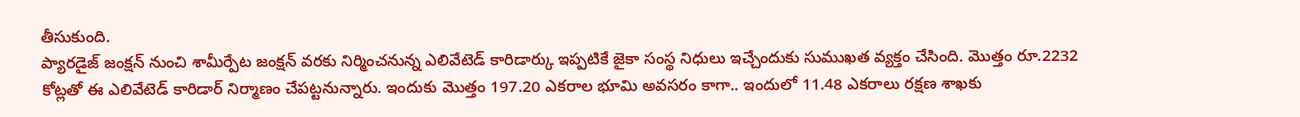తీసుకుంది.
ప్యారడైజ్ జంక్షన్ నుంచి శామీర్పేట జంక్షన్ వరకు నిర్మించనున్న ఎలివేటెడ్ కారిడార్కు ఇప్పటికే జైకా సంస్థ నిధులు ఇచ్చేందుకు సుముఖత వ్యక్తం చేసింది. మొత్తం రూ.2232 కోట్లతో ఈ ఎలివేటెడ్ కారిడార్ నిర్మాణం చేపట్టనున్నారు. ఇందుకు మొత్తం 197.20 ఎకరాల భూమి అవసరం కాగా.. ఇందులో 11.48 ఎకరాలు రక్షణ శాఖకు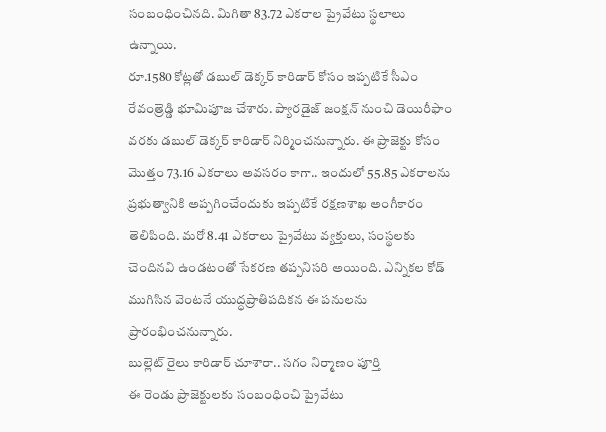సంబంధించినది. మిగితా 83.72 ఎకరాల ప్రైవేటు స్థలాలు ఉన్నాయి.
రూ.1580 కోట్లతో డబుల్ డెక్కర్ కారిడార్ కోసం ఇప్పటికే సీఎం రేవంత్రెడ్డి భూమిపూజ చేశారు. ప్యారడైజ్ జంక్షన్ నుంచి డెయిరీఫాం వరకు డబుల్ డెక్కర్ కారిడార్ నిర్మించనున్నారు. ఈ ప్రాజెక్టు కోసం మొత్తం 73.16 ఎకరాలు అవసరం కాగా.. ఇందులో 55.85 ఎకరాలను ప్రభుత్వానికి అప్పగించేందుకు ఇప్పటికే రక్షణశాఖ అంగీకారం తెలిపింది. మరో 8.41 ఎకరాలు ప్రైవేటు వ్యక్తులు, సంస్థలకు చెందినవి ఉండటంతో సేకరణ తప్పనిసరి అయింది. ఎన్నికల కోడ్ ముగిసిన వెంటనే యుద్ధప్రాతిపదికన ఈ పనులను ప్రారంభించనున్నారు.
బుల్లెట్ రైలు కారిడార్ చూశారా.. సగం నిర్మాణం పూర్తి
ఈ రెండు ప్రాజెక్టులకు సంబంధించి ప్రైవేటు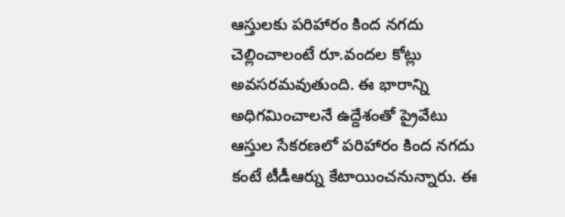ఆస్తులకు పరిహారం కింద నగదు చెల్లించాలంటే రూ.వందల కోట్లు అవసరమవుతుంది. ఈ భారాన్ని అధిగమించాలనే ఉద్దేశంతో ప్రైవేటు ఆస్తుల సేకరణలో పరిహారం కింద నగదు కంటే టీడీఆర్ను కేటాయించనున్నారు. ఈ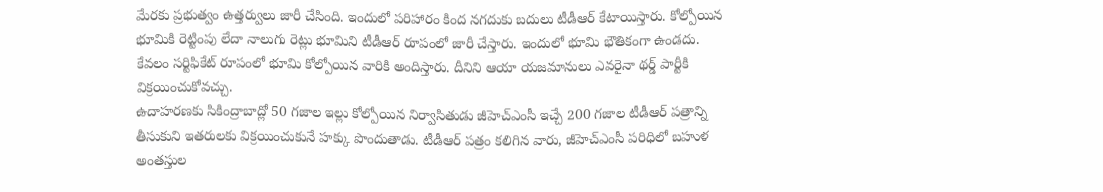మేరకు ప్రభుత్వం ఉత్తర్వులు జారీ చేసింది. ఇందులో పరిహారం కింద నగదుకు బదులు టీడీఆర్ కేటాయిస్తారు. కోల్పోయిన భూమికి రెట్టింపు లేదా నాలుగు రెట్లు భూమిని టీడీఆర్ రూపంలో జారీ చేస్తారు. ఇందులో భూమి భౌతికంగా ఉండదు. కేవలం సర్టిఫికేట్ రూపంలో భూమి కోల్పోయిన వారికి అందిస్తారు. దీనిని ఆయా యజమానులు ఎవరైనా థర్డ్ పార్టీకి విక్రయించుకోవచ్చు.
ఉదాహరణకు సికింద్రాబాద్లో 50 గజాల ఇల్లు కోల్పోయిన నిర్వాసితుడు జీహెచ్ఎంసీ ఇచ్చే 200 గజాల టీడీఆర్ పత్రాన్ని తీసుకుని ఇతరులకు విక్రయించుకునే హక్కు పొందుతాడు. టీడీఆర్ పత్రం కలిగిన వారు, జీహెచ్ఎంసీ పరిధిలో బహుళ అంతస్తుల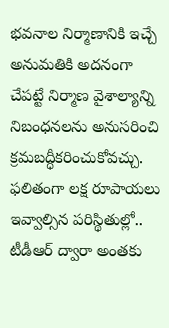భవనాల నిర్మాణానికి ఇచ్చే అనుమతికి అదనంగా చేపట్టే నిర్మాణ వైశాల్యాన్ని నిబంధనలను అనుసరించి క్రమబద్ధీకరించుకోవచ్చు. ఫలితంగా లక్ష రూపాయలు ఇవ్వాల్సిన పరిస్థితుల్లో.. టీడీఆర్ ద్వారా అంతకు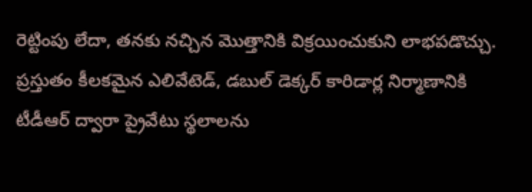రెట్టింపు లేదా, తనకు నచ్చిన మొత్తానికి విక్రయించుకుని లాభపడొచ్చు. ప్రస్తుతం కీలకమైన ఎలివేటెడ్, డబుల్ డెక్కర్ కారిడార్ల నిర్మాణానికి టీడీఆర్ ద్వారా ప్రైవేటు స్థలాలను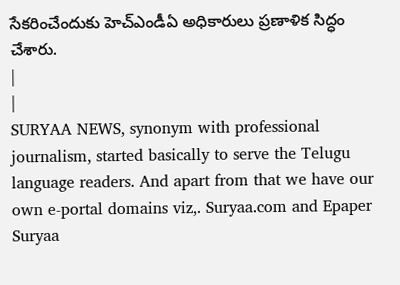సేకరించేందుకు హెచ్ఎండీఏ అధికారులు ప్రణాళిక సిద్ధం చేశారు.
|
|
SURYAA NEWS, synonym with professional journalism, started basically to serve the Telugu language readers. And apart from that we have our own e-portal domains viz,. Suryaa.com and Epaper Suryaa